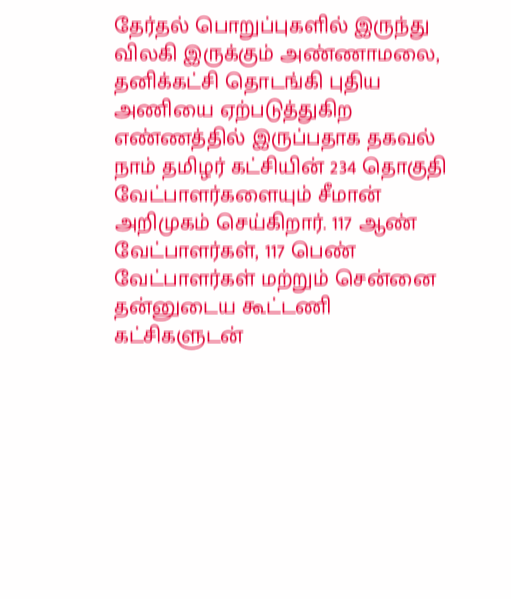தேர்தல் பொறுப்புகளில் இருந்து விலகி இருக்கும் அண்ணாமலை, தனிக்கட்சி தொடங்கி புதிய அணியை ஏற்படுத்துகிற எண்ணத்தில் இருப்பதாக தகவல்
நாம் தமிழர் கட்சியின் 234 தொகுதி வேட்பாளர்களையும் சீமான் அறிமுகம் செய்கிறார். 117 ஆண் வேட்பாளர்கள், 117 பெண் வேட்பாளர்கள் மற்றும் சென்னை
தன்னுடைய கூட்டணி கட்சிகளுடன்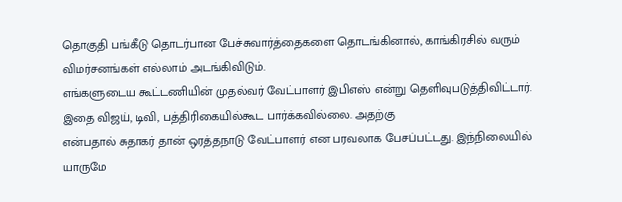தொகுதி பங்கீடு தொடர்பான பேச்சுவார்த்தைகளை தொடங்கினால், காங்கிரசில் வரும் விமர்சனங்கள் எல்லாம் அடங்கிவிடும்.
எங்களுடைய கூட்டணியின் முதல்வர் வேட்பாளர் இபிஎஸ் என்று தெளிவுபடுத்திவிட்டார். இதை விஜய், டிவி, பத்திரிகையில்கூட பார்க்கவில்லை. அதற்கு
என்பதால் சுதாகர் தான் ஒரத்தநாடு வேட்பாளர் என பரவலாக பேசப்பட்டது. இந்நிலையில் யாருமே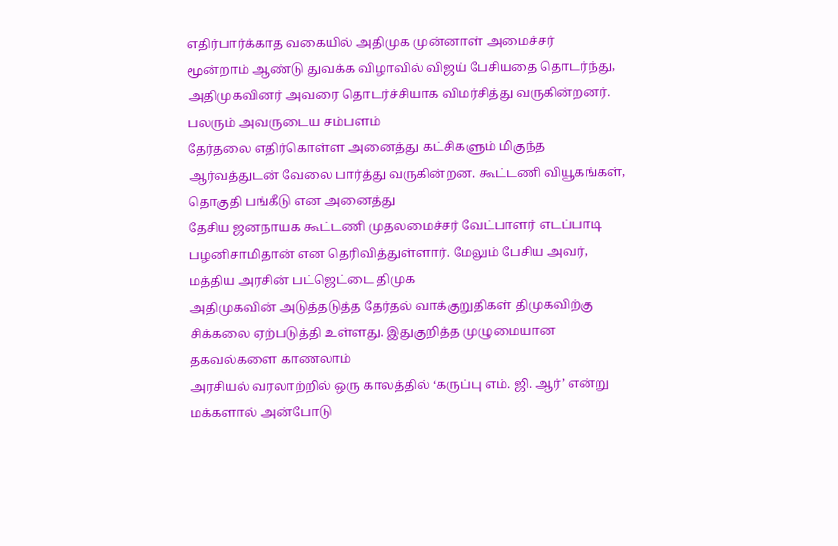எதிர்பார்க்காத வகையில் அதிமுக முன்னாள் அமைச்சர்
மூன்றாம் ஆண்டு துவக்க விழாவில் விஜய் பேசியதை தொடர்ந்து, அதிமுகவினர் அவரை தொடர்ச்சியாக விமர்சித்து வருகின்றனர். பலரும் அவருடைய சம்பளம்
தேர்தலை எதிர்கொள்ள அனைத்து கட்சிகளும் மிகுந்த ஆர்வத்துடன் வேலை பார்த்து வருகின்றன. கூட்டணி வியூகங்கள், தொகுதி பங்கீடு என அனைத்து
தேசிய ஜனநாயக கூட்டணி முதலமைச்சர் வேட்பாளர் எடப்பாடி பழனிசாமிதான் என தெரிவித்துள்ளார். மேலும் பேசிய அவர், மத்திய அரசின் பட்ஜெட்டை திமுக
அதிமுகவின் அடுத்தடுத்த தேர்தல் வாக்குறுதிகள் திமுகவிற்கு சிக்கலை ஏற்படுத்தி உள்ளது. இதுகுறித்த முழுமையான தகவல்களை காணலாம்
அரசியல் வரலாற்றில் ஒரு காலத்தில் ‘கருப்பு எம். ஜி. ஆர்’ என்று மக்களால் அன்போடு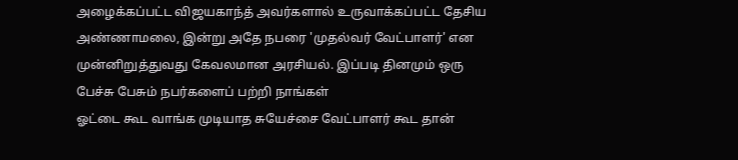அழைக்கப்பட்ட விஜயகாந்த் அவர்களால் உருவாக்கப்பட்ட தேசிய
அண்ணாமலை, இன்று அதே நபரை 'முதல்வர் வேட்பாளர்' என முன்னிறுத்துவது கேவலமான அரசியல். இப்படி தினமும் ஒரு பேச்சு பேசும் நபர்களைப் பற்றி நாங்கள்
ஓட்டை கூட வாங்க முடியாத சுயேச்சை வேட்பாளர் கூட தான்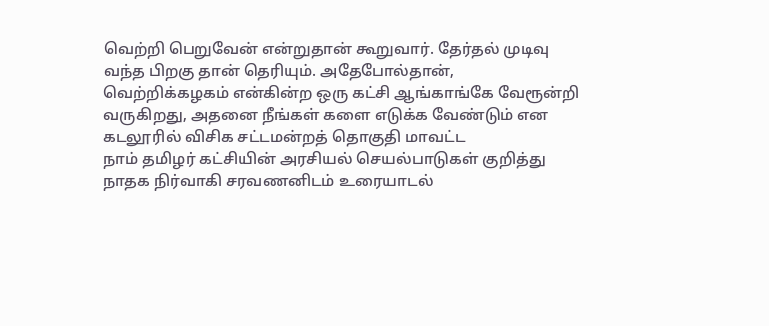வெற்றி பெறுவேன் என்றுதான் கூறுவார். தேர்தல் முடிவு வந்த பிறகு தான் தெரியும். அதேபோல்தான்,
வெற்றிக்கழகம் என்கின்ற ஒரு கட்சி ஆங்காங்கே வேரூன்றி வருகிறது, அதனை நீங்கள் களை எடுக்க வேண்டும் என கடலூரில் விசிக சட்டமன்றத் தொகுதி மாவட்ட
நாம் தமிழர் கட்சியின் அரசியல் செயல்பாடுகள் குறித்து நாதக நிர்வாகி சரவணனிடம் உரையாடல்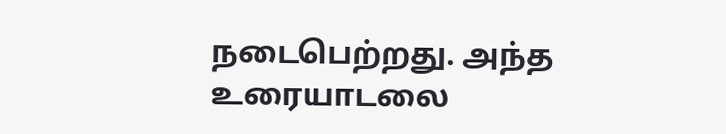நடைபெற்றது. அந்த உரையாடலை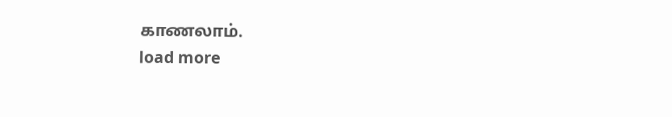காணலாம்.
load more